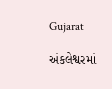Gujarat

અંકલેશ્વરમાં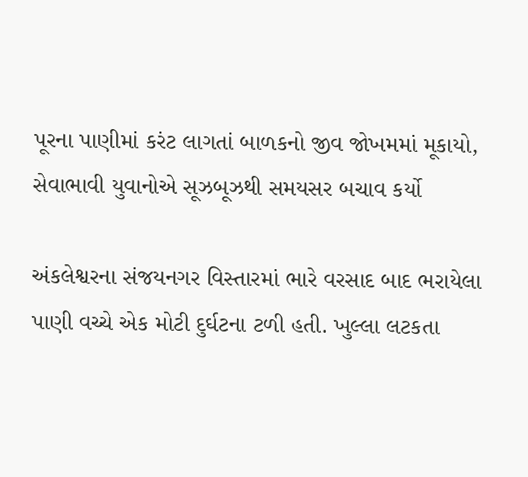પૂરના પાણીમાં કરંટ લાગતાં બાળકનો જીવ જોખમમાં મૂકાયો, સેવાભાવી યુવાનોએ સૂઝબૂઝથી સમયસર બચાવ કર્યો

અંકલેશ્વરના સંજયનગર વિસ્તારમાં ભારે વરસાદ બાદ ભરાયેલા પાણી વચ્ચે એક મોટી દુર્ઘટના ટળી હતી. ખુલ્લા લટકતા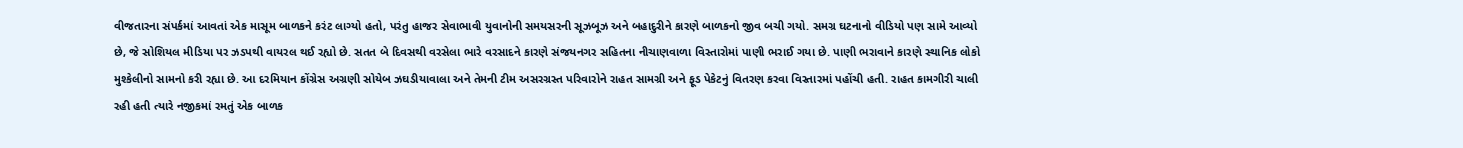વીજતારના સંપર્કમાં આવતાં એક માસૂમ બાળકને કરંટ લાગ્યો હતો, પરંતુ હાજર સેવાભાવી યુવાનોની સમયસરની સૂઝબૂઝ અને બહાદુરીને કારણે બાળકનો જીવ બચી ગયો. સમગ્ર ઘટનાનો વીડિયો પણ સામે આવ્યો છે, જે સોશિયલ મીડિયા પર ઝડપથી વાયરલ થઈ રહ્યો છે. સતત બે દિવસથી વરસેલા ભારે વરસાદને કારણે સંજયનગર સહિતના નીચાણવાળા વિસ્તારોમાં પાણી ભરાઈ ગયા છે. પાણી ભરાવાને કારણે સ્થાનિક લોકો મુશ્કેલીનો સામનો કરી રહ્યા છે. આ દરમિયાન કોંગ્રેસ અગ્રણી સોયેબ ઝઘડીયાવાલા અને તેમની ટીમ અસરગ્રસ્ત પરિવારોને રાહત સામગ્રી અને ફૂડ પેકેટનું વિતરણ કરવા વિસ્તારમાં પહોંચી હતી. રાહત કામગીરી ચાલી રહી હતી ત્યારે નજીકમાં રમતું એક બાળક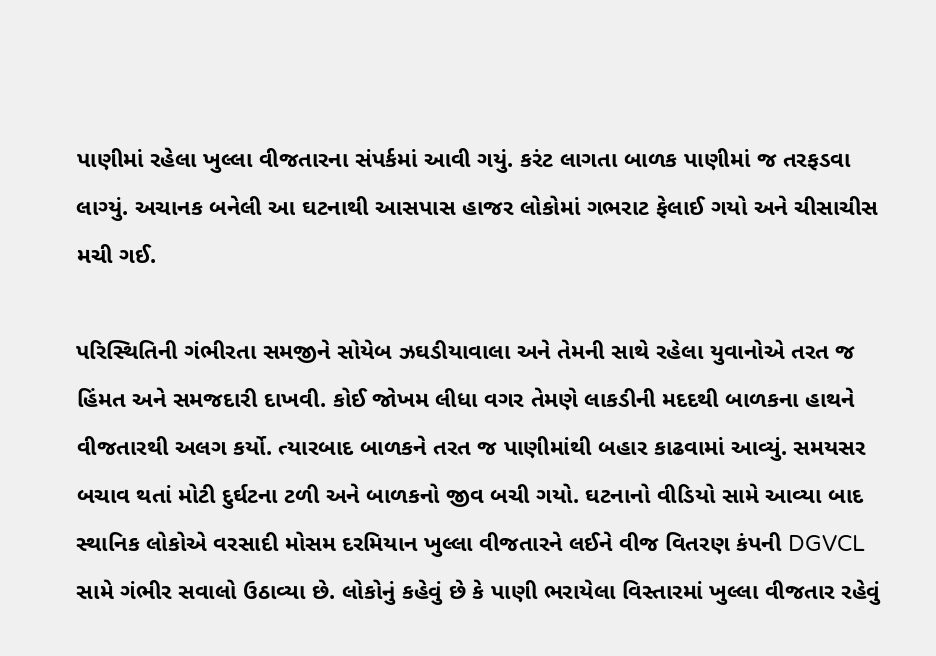પાણીમાં રહેલા ખુલ્લા વીજતારના સંપર્કમાં આવી ગયું. કરંટ લાગતા બાળક પાણીમાં જ તરફડવા લાગ્યું. અચાનક બનેલી આ ઘટનાથી આસપાસ હાજર લોકોમાં ગભરાટ ફેલાઈ ગયો અને ચીસાચીસ મચી ગઈ.

પરિસ્થિતિની ગંભીરતા સમજીને સોયેબ ઝઘડીયાવાલા અને તેમની સાથે રહેલા યુવાનોએ તરત જ હિંમત અને સમજદારી દાખવી. કોઈ જોખમ લીધા વગર તેમણે લાકડીની મદદથી બાળકના હાથને વીજતારથી અલગ કર્યો. ત્યારબાદ બાળકને તરત જ પાણીમાંથી બહાર કાઢવામાં આવ્યું. સમયસર બચાવ થતાં મોટી દુર્ઘટના ટળી અને બાળકનો જીવ બચી ગયો. ઘટનાનો વીડિયો સામે આવ્યા બાદ સ્થાનિક લોકોએ વરસાદી મોસમ દરમિયાન ખુલ્લા વીજતારને લઈને વીજ વિતરણ કંપની DGVCL સામે ગંભીર સવાલો ઉઠાવ્યા છે. લોકોનું કહેવું છે કે પાણી ભરાયેલા વિસ્તારમાં ખુલ્લા વીજતાર રહેવું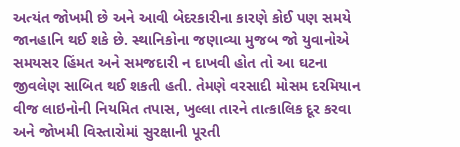અત્યંત જોખમી છે અને આવી બેદરકારીના કારણે કોઈ પણ સમયે જાનહાનિ થઈ શકે છે. સ્થાનિકોના જણાવ્યા મુજબ જો યુવાનોએ સમયસર હિંમત અને સમજદારી ન દાખવી હોત તો આ ઘટના જીવલેણ સાબિત થઈ શકતી હતી. તેમણે વરસાદી મોસમ દરમિયાન વીજ લાઇનોની નિયમિત તપાસ, ખુલ્લા તારને તાત્કાલિક દૂર કરવા અને જોખમી વિસ્તારોમાં સુરક્ષાની પૂરતી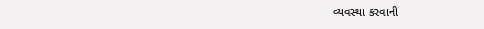વ્યવસ્થા કરવાની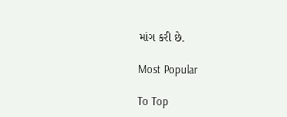માંગ કરી છે.

Most Popular

To Top